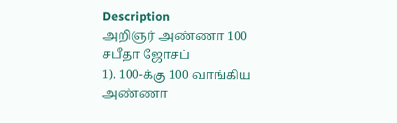Description
அறிஞர் அண்ணா 100
சபீதா ஜோசப்
1). 100-க்கு 100 வாங்கிய அண்ணா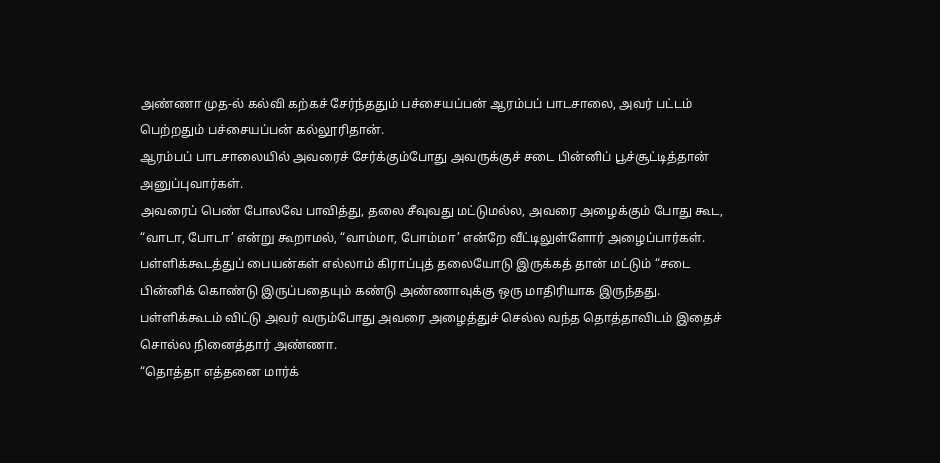அண்ணா முத-ல் கல்வி கற்கச் சேர்ந்ததும் பச்சையப்பன் ஆரம்பப் பாடசாலை, அவர் பட்டம் பெற்றதும் பச்சையப்பன் கல்லூரிதான்.
ஆரம்பப் பாடசாலையில் அவரைச் சேர்க்கும்போது அவருக்குச் சடை பின்னிப் பூச்சூட்டித்தான் அனுப்புவார்கள்.
அவரைப் பெண் போலவே பாவித்து, தலை சீவுவது மட்டுமல்ல, அவரை அழைக்கும் போது கூட, “வாடா, போடா’ என்று கூறாமல், “வாம்மா, போம்மா’ என்றே வீட்டிலுள்ளோர் அழைப்பார்கள்.
பள்ளிக்கூடத்துப் பையன்கள் எல்லாம் கிராப்புத் தலையோடு இருக்கத் தான் மட்டும் “சடை பின்னிக் கொண்டு இருப்பதையும் கண்டு அண்ணாவுக்கு ஒரு மாதிரியாக இருந்தது. பள்ளிக்கூடம் விட்டு அவர் வரும்போது அவரை அழைத்துச் செல்ல வந்த தொத்தாவிடம் இதைச் சொல்ல நினைத்தார் அண்ணா.
“தொத்தா எத்தனை மார்க்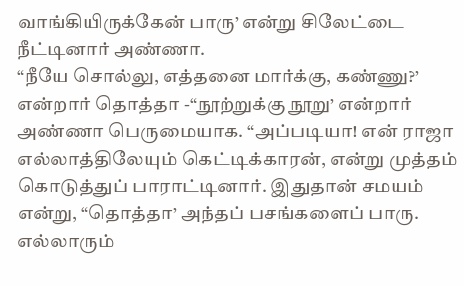வாங்கியிருக்கேன் பாரு’ என்று சிலேட்டை நீட்டினார் அண்ணா.
“நீயே சொல்லு, எத்தனை மார்க்கு, கண்ணு?’ என்றார் தொத்தா -“நூற்றுக்கு நூறு’ என்றார் அண்ணா பெருமையாக. “அப்படியா! என் ராஜா எல்லாத்திலேயும் கெட்டிக்காரன், என்று முத்தம் கொடுத்துப் பாராட்டினார். இதுதான் சமயம் என்று, “தொத்தா’ அந்தப் பசங்களைப் பாரு. எல்லாரும்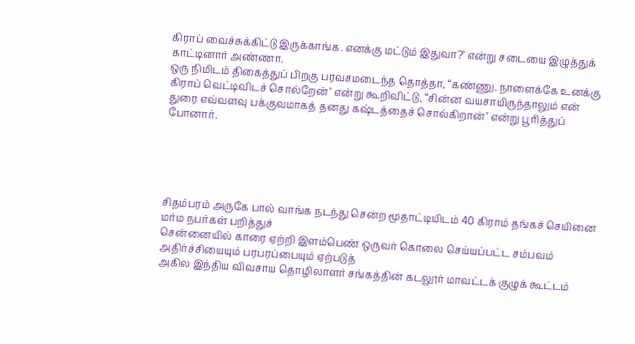கிராப் வைச்சுக்கிட்டு இருக்காங்க. எனக்கு மட்டும் இதுவா?’ என்று சடையை இழுத்துக் காட்டினார் அண்ணா.
ஒரு நிமிடம் திகைத்துப் பிறகு பரவசமடைந்த தொத்தா, “கண்ணு. நாளைக்கே உனக்கு கிராப் வெட்டிவிடச் சொல்றேன்’ என்று கூறிவிட்டு, “சின்ன வயசாயிருந்தாலும் என் துரை எவ்வளவு பக்குவமாகத் தனது கஷ்டத்தைச் சொல்கிறான்’ என்று பூரித்துப் போனார்.





சிதம்பரம் அருகே பால் வாங்க நடந்து சென்ற மூதாட்டியிடம் 40 கிராம் தங்கச் செயினை மர்ம நபர்கள் பறித்துச்
சென்னையில் காரை ஏற்றி இளம்பெண் ஒருவர் கொலை செய்யப்பட்ட சம்பவம் அதிர்ச்சியையும் பரபரப்பையும் ஏற்படுத்
அகில இந்திய விவசாய தொழிலாளர் சங்கத்தின் கடலூர் மாவட்டக் குழுக் கூட்டம்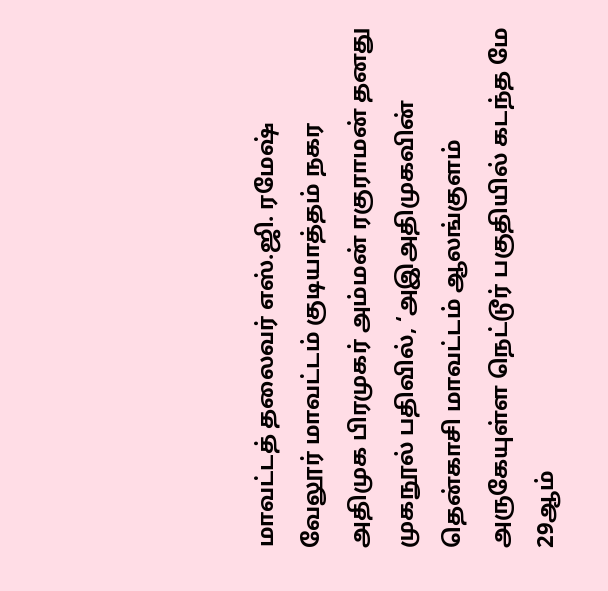மாவட்டத் தலைவர் எஸ்.ஜி. ரமேஷ்
வேலூர் மாவட்டம் குடியாத்தம் நகர அதிமுக பிரமுகர் அம்மன் ரகுராமன் தனது முகநூல் பதிவில், ‘அஇஅதிமுகவின்
தென்காசி மாவட்டம் ஆலங்குளம் அருகேயுள்ள நெட்டூர் பகுதியில் கடந்த மே 29ஆம்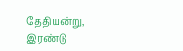தேதியன்று, இரண்டு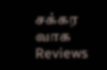சக்கர வாக
Reviews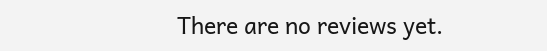There are no reviews yet.